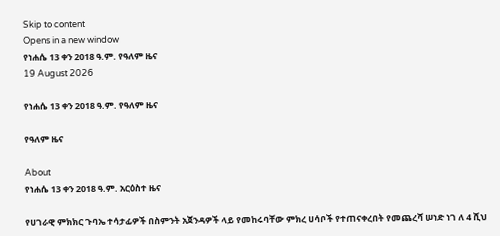Skip to content
Opens in a new window
የነሐሴ 13 ቀን 2018 ዓ.ም. የዓለም ዜና
19 August 2026

የነሐሴ 13 ቀን 2018 ዓ.ም. የዓለም ዜና

የዓለም ዜና

About
የነሐሴ 13 ቀን 2018 ዓ.ም. አርዕስተ ዜና

የሀገራዊ ምክክር ጉባኤ ተሳታፊዎች በስምንት አጀንዳዎች ላይ የመከሩባቸው ምክረ ሀሳቦች የተጠናቀረበት የመጨረሻ ሠነድ ነገ ለ 4 ሺህ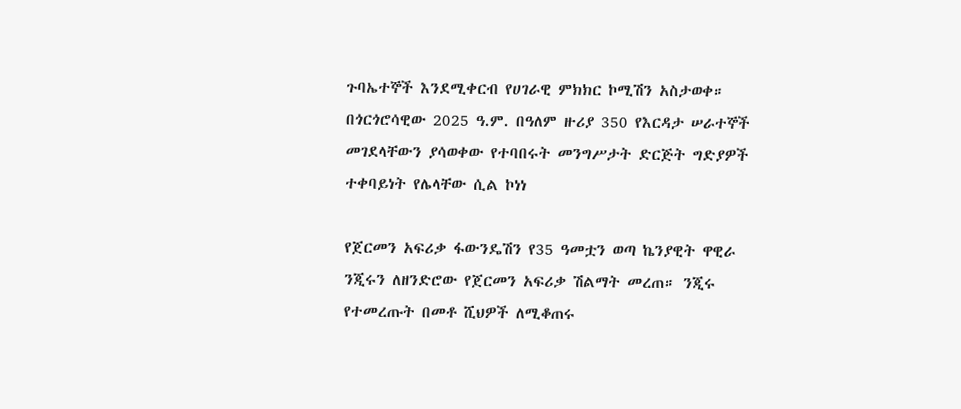ጉባኤተኞች እንደሚቀርብ የሀገራዊ ምክክር ኮሚሽን አስታወቀ።
በጎርጎሮሳዊው 2025 ዓ.ም. በዓለም ዙሪያ 350 የእርዳታ ሠራተኞች መገደላቸውን ያሳወቀው የተባበሩት መንግሥታት ድርጅት ግድያዎች ተቀባይነት የሌላቸው ሲል ኮነነ

የጀርመን አፍሪቃ ፋውንዴሽን የ35 ዓመቷን ወጣ ኬንያዊት ዋዊራ ንጂሩን ለዘንድሮው የጀርመን አፍሪቃ ሽልማት መረጠ። ንጂሩ የተመረጡት በመቶ ሺህዎች ለሚቆጠሩ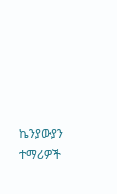ኬንያውያን ተማሪዎች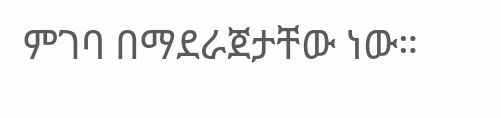ምገባ በማደራጀታቸው ነው።